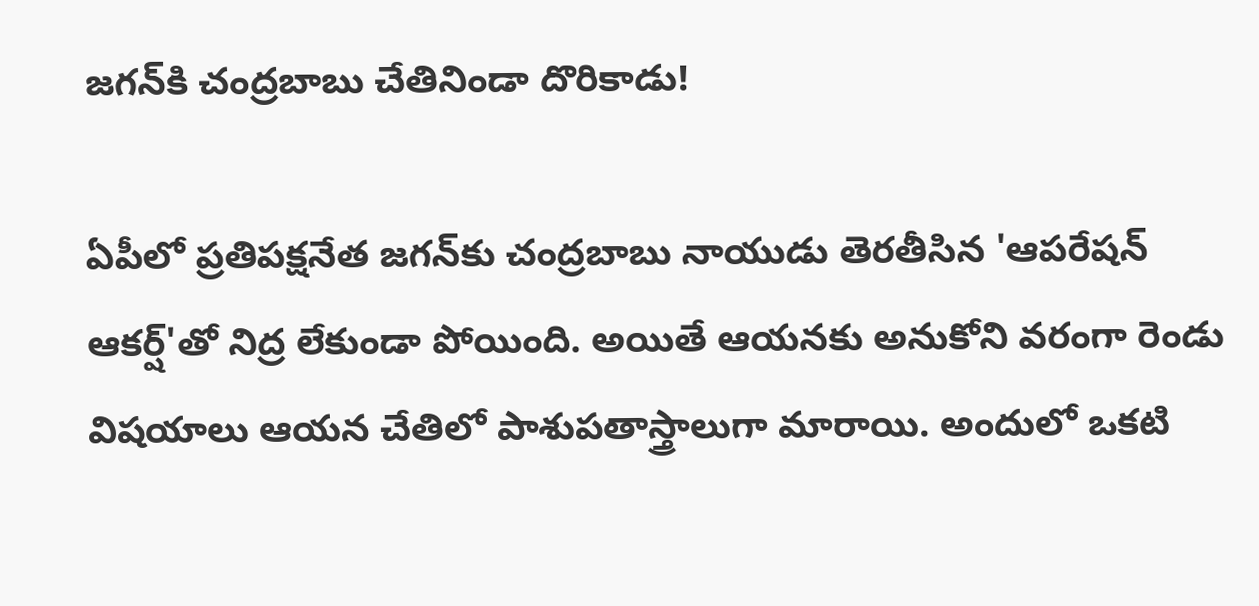జగన్‌కి చంద్రబాబు చేతినిండా దొరికాడు!

ఏపీలో ప్రతిపక్షనేత జగన్‌కు చంద్రబాబు నాయుడు తెరతీసిన 'ఆపరేషన్‌ ఆకర్ష్‌'తో నిద్ర లేకుండా పోయింది. అయితే ఆయనకు అనుకోని వరంగా రెండు విషయాలు ఆయన చేతిలో పాశుపతాస్త్రాలుగా మారాయి. అందులో ఒకటి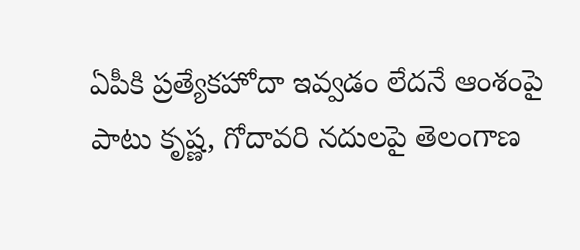ఏపీకి ప్రత్యేకహోదా ఇవ్వడం లేదనే ఆంశంపై పాటు కృష్ణ, గోదావరి నదులపై తెలంగాణ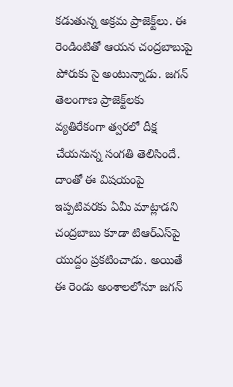కడుతున్న అక్రమ ప్రాజెక్ట్‌లు. ఈ రెండింటితో ఆయన చంద్రబాబుపై పోరుకు సై అంటున్నాడు. జగన్‌ తెలంగాణ ప్రాజెక్ట్‌లకు వ్యతిరేకంగా త్వరలో దీక్ష చేయనున్న సంగతి తెలిసిందే. దాంతో ఈ విషయంపై ఇప్పటివరకు ఏమీ మాట్లాడని చంద్రబాబు కూడా టిఆర్‌ఎస్‌పై యుద్దం ప్రకటించాడు. అయితే ఈ రెండు అంశాలలోనూ జగన్‌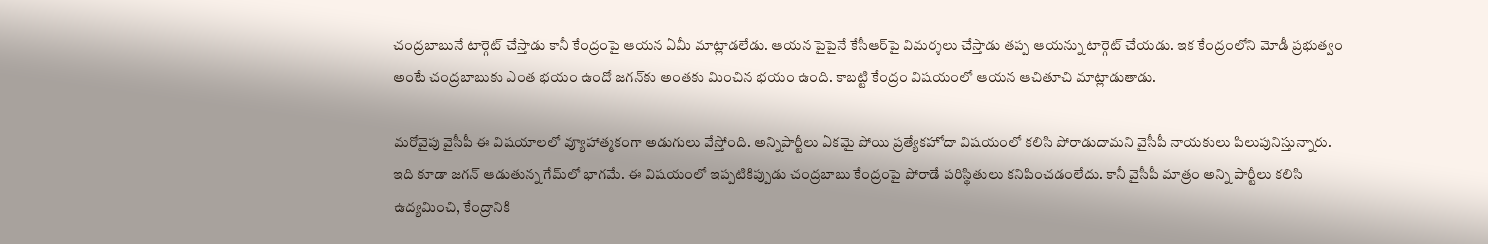చంద్రబాబునే టార్గెట్‌ చేస్తాడు కానీ కేంద్రంపై ఆయన ఏమీ మాట్లాడలేడు. ఆయన పైపైనే కేసీఆర్‌పై విమర్శలు చేస్తాడు తప్ప ఆయన్ను టార్గెట్‌ చేయడు. ఇక కేంద్రంలోని మోడీ ప్రభుత్వం అంటే చంద్రబాబుకు ఎంత భయం ఉందో జగన్‌కు అంతకు మించిన భయం ఉంది. కాబట్టి కేంద్రం విషయంలో ఆయన ఆచితూచి మాట్లాడుతాడు.

మరోవైపు వైసీపీ ఈ విషయాలలో వ్యూహాత్మకంగా అడుగులు వేస్తోంది. అన్నిపార్టీలు ఏకమై పోయి ప్రత్యేకహోదా విషయంలో కలిసి పోరాడుదామని వైసీపీ నాయకులు పిలుపునిస్తున్నారు. ఇది కూడా జగన్‌ ఆడుతున్న గేమ్‌లో భాగమే. ఈ విషయంలో ఇప్పటికిప్పుడు చంద్రబాబు కేంద్రంపై పోరాడే పరిస్థితులు కనిపించడంలేదు. కానీ వైసీపీ మాత్రం అన్ని పార్టీలు కలిసి ఉద్యమించి, కేంద్రానికి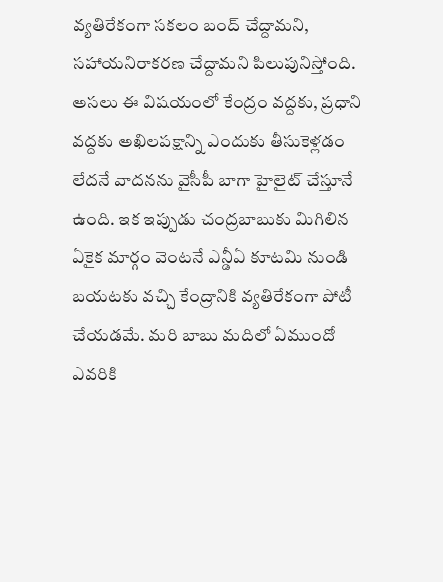వ్యతిరేకంగా సకలం బంద్‌ చేద్దామని, సహాయనిరాకరణ చేద్దామని పిలుపునిస్తోంది. అసలు ఈ విషయంలో కేంద్రం వద్దకు, ప్రధాని వద్దకు అఖిలపక్షాన్ని ఎందుకు తీసుకెళ్లడం లేదనే వాదనను వైసీపీ బాగా హైలైట్‌ చేస్తూనే ఉంది. ఇక ఇప్పుడు చంద్రబాబుకు మిగిలిన ఏకైక మార్గం వెంటనే ఎన్డీఏ కూటమి నుండి బయటకు వచ్చి కేంద్రానికి వ్యతిరేకంగా పోటీ చేయడమే. మరి బాబు మదిలో ఏముందో ఎవరికి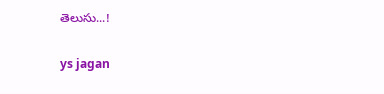తెలుసు...!

ys jagan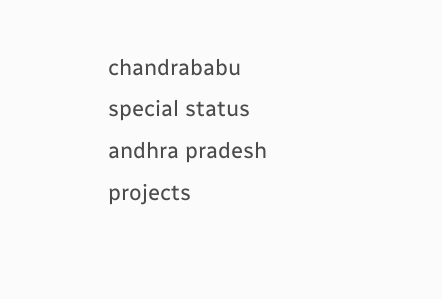chandrababu
special status
andhra pradesh
projects